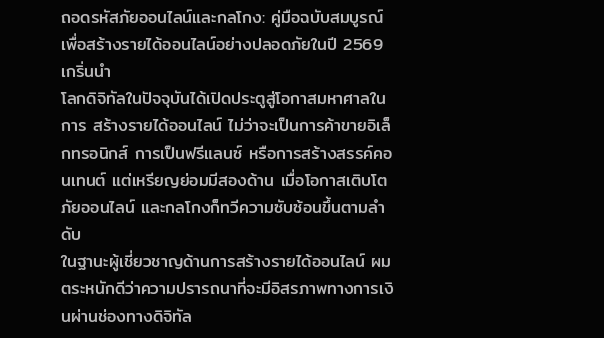ถอดรหัสภัยออนไลน์และกลโกง: คู่มือฉบับสมบูรณ์เพื่อสร้างรายได้ออนไลน์อย่างปลอดภัยในปี 2569
เกริ่นนำ
โลกดิจิทัลในปัจจุบันได้เปิดประตูสู่โอกาสมหาศาลในการ สร้างรายได้ออนไลน์ ไม่ว่าจะเป็นการค้าขายอิเล็กทรอนิกส์ การเป็นฟรีแลนซ์ หรือการสร้างสรรค์คอนเทนต์ แต่เหรียญย่อมมีสองด้าน เมื่อโอกาสเติบโต ภัยออนไลน์ และกลโกงก็ทวีความซับซ้อนขึ้นตามลำดับ
ในฐานะผู้เชี่ยวชาญด้านการสร้างรายได้ออนไลน์ ผมตระหนักดีว่าความปรารถนาที่จะมีอิสรภาพทางการเงินผ่านช่องทางดิจิทัล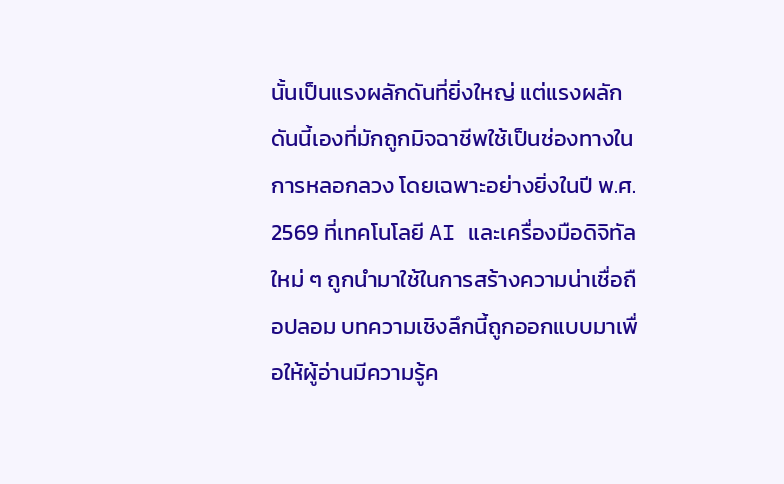นั้นเป็นแรงผลักดันที่ยิ่งใหญ่ แต่แรงผลักดันนี้เองที่มักถูกมิจฉาชีพใช้เป็นช่องทางในการหลอกลวง โดยเฉพาะอย่างยิ่งในปี พ.ศ. 2569 ที่เทคโนโลยี AI และเครื่องมือดิจิทัลใหม่ ๆ ถูกนำมาใช้ในการสร้างความน่าเชื่อถือปลอม บทความเชิงลึกนี้ถูกออกแบบมาเพื่อให้ผู้อ่านมีความรู้ค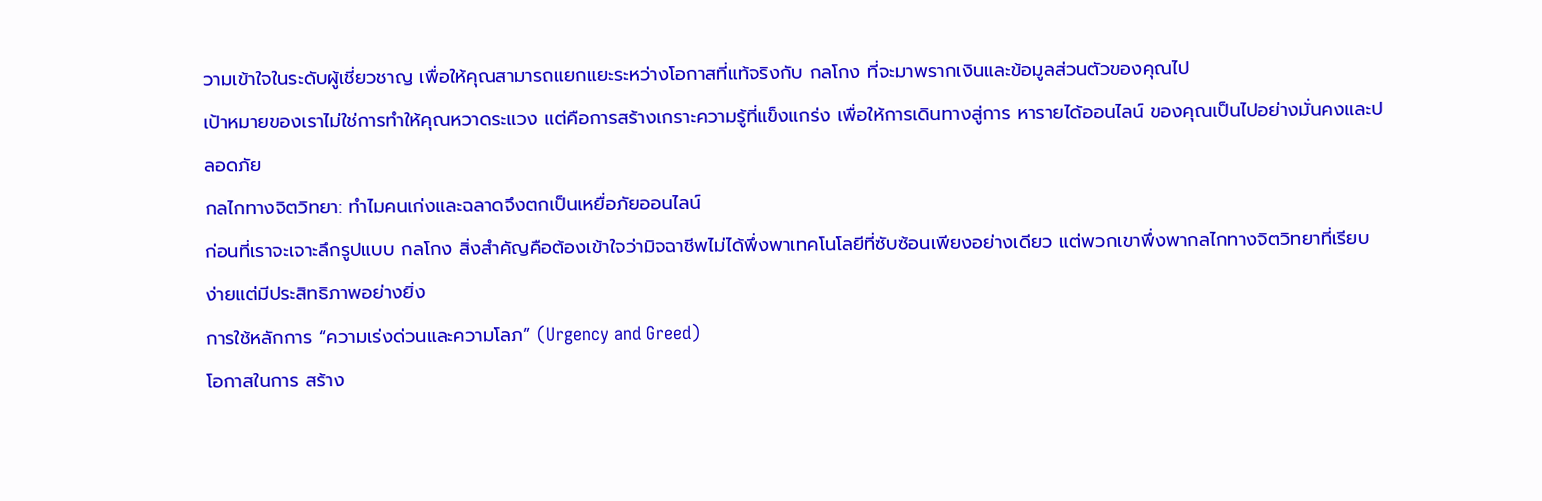วามเข้าใจในระดับผู้เชี่ยวชาญ เพื่อให้คุณสามารถแยกแยะระหว่างโอกาสที่แท้จริงกับ กลโกง ที่จะมาพรากเงินและข้อมูลส่วนตัวของคุณไป
เป้าหมายของเราไม่ใช่การทำให้คุณหวาดระแวง แต่คือการสร้างเกราะความรู้ที่แข็งแกร่ง เพื่อให้การเดินทางสู่การ หารายได้ออนไลน์ ของคุณเป็นไปอย่างมั่นคงและปลอดภัย
กลไกทางจิตวิทยา: ทำไมคนเก่งและฉลาดจึงตกเป็นเหยื่อภัยออนไลน์
ก่อนที่เราจะเจาะลึกรูปแบบ กลโกง สิ่งสำคัญคือต้องเข้าใจว่ามิจฉาชีพไม่ได้พึ่งพาเทคโนโลยีที่ซับซ้อนเพียงอย่างเดียว แต่พวกเขาพึ่งพากลไกทางจิตวิทยาที่เรียบง่ายแต่มีประสิทธิภาพอย่างยิ่ง
การใช้หลักการ “ความเร่งด่วนและความโลภ” (Urgency and Greed)
โอกาสในการ สร้าง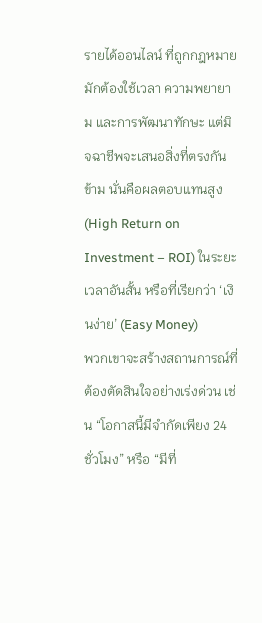รายได้ออนไลน์ ที่ถูกกฎหมายมักต้องใช้เวลา ความพยายาม และการพัฒนาทักษะ แต่มิจฉาชีพจะเสนอสิ่งที่ตรงกันข้าม นั่นคือผลตอบแทนสูง (High Return on Investment – ROI) ในระยะเวลาอันสั้น หรือที่เรียกว่า ‘เงินง่าย’ (Easy Money)
พวกเขาจะสร้างสถานการณ์ที่ต้องตัดสินใจอย่างเร่งด่วน เช่น “โอกาสนี้มีจำกัดเพียง 24 ชั่วโมง” หรือ “มีที่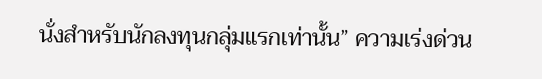นั่งสำหรับนักลงทุนกลุ่มแรกเท่านั้น” ความเร่งด่วน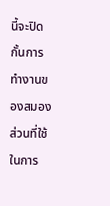นี้จะปิดกั้นการทำงานของสมองส่วนที่ใช้ในการ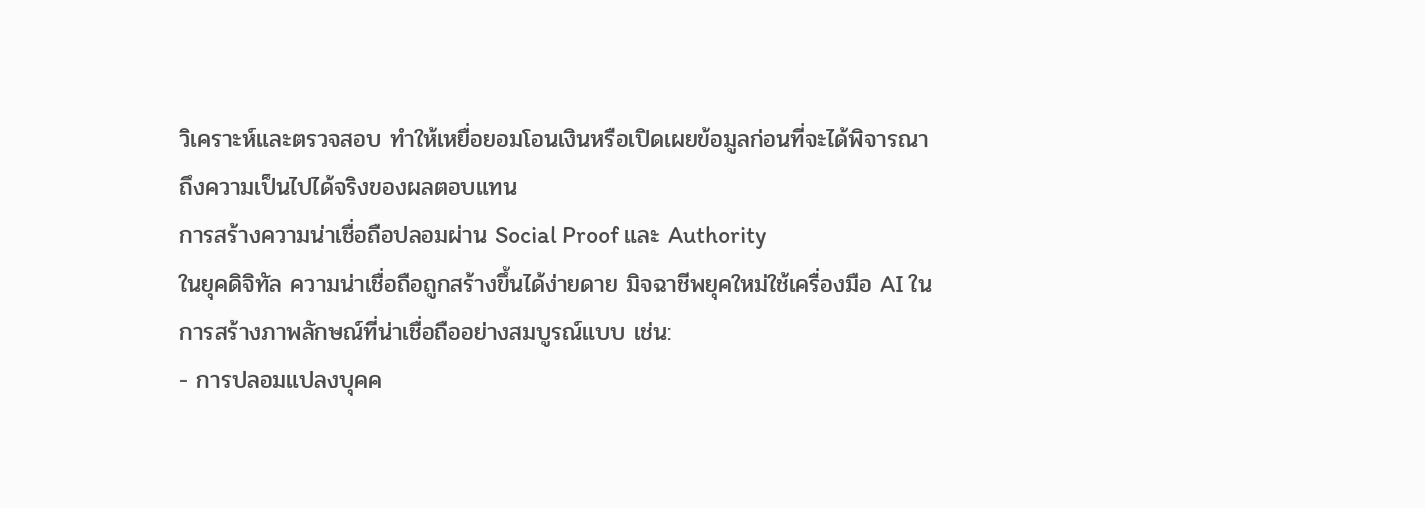วิเคราะห์และตรวจสอบ ทำให้เหยื่อยอมโอนเงินหรือเปิดเผยข้อมูลก่อนที่จะได้พิจารณาถึงความเป็นไปได้จริงของผลตอบแทน
การสร้างความน่าเชื่อถือปลอมผ่าน Social Proof และ Authority
ในยุคดิจิทัล ความน่าเชื่อถือถูกสร้างขึ้นได้ง่ายดาย มิจฉาชีพยุคใหม่ใช้เครื่องมือ AI ในการสร้างภาพลักษณ์ที่น่าเชื่อถืออย่างสมบูรณ์แบบ เช่น:
- การปลอมแปลงบุคค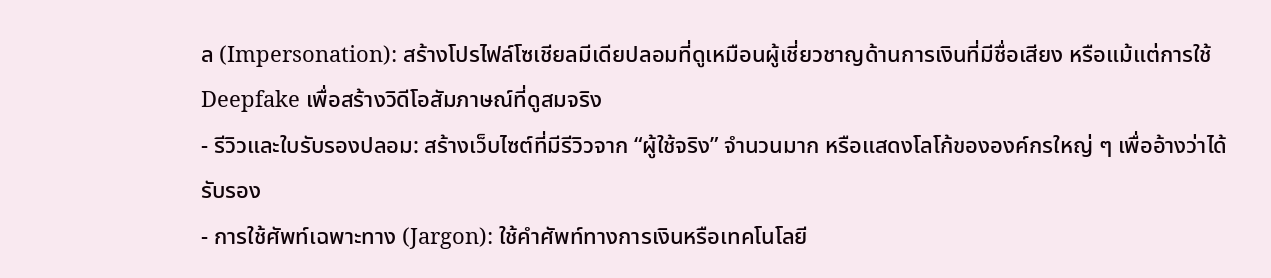ล (Impersonation): สร้างโปรไฟล์โซเชียลมีเดียปลอมที่ดูเหมือนผู้เชี่ยวชาญด้านการเงินที่มีชื่อเสียง หรือแม้แต่การใช้ Deepfake เพื่อสร้างวิดีโอสัมภาษณ์ที่ดูสมจริง
- รีวิวและใบรับรองปลอม: สร้างเว็บไซต์ที่มีรีวิวจาก “ผู้ใช้จริง” จำนวนมาก หรือแสดงโลโก้ขององค์กรใหญ่ ๆ เพื่ออ้างว่าได้รับรอง
- การใช้ศัพท์เฉพาะทาง (Jargon): ใช้คำศัพท์ทางการเงินหรือเทคโนโลยี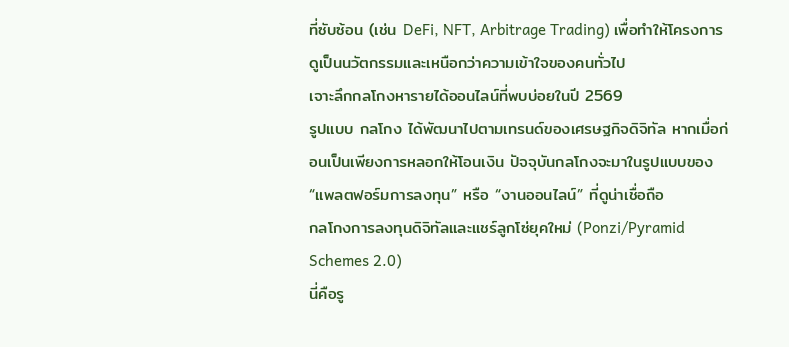ที่ซับซ้อน (เช่น DeFi, NFT, Arbitrage Trading) เพื่อทำให้โครงการดูเป็นนวัตกรรมและเหนือกว่าความเข้าใจของคนทั่วไป
เจาะลึกกลโกงหารายได้ออนไลน์ที่พบบ่อยในปี 2569
รูปแบบ กลโกง ได้พัฒนาไปตามเทรนด์ของเศรษฐกิจดิจิทัล หากเมื่อก่อนเป็นเพียงการหลอกให้โอนเงิน ปัจจุบันกลโกงจะมาในรูปแบบของ “แพลตฟอร์มการลงทุน” หรือ “งานออนไลน์” ที่ดูน่าเชื่อถือ
กลโกงการลงทุนดิจิทัลและแชร์ลูกโซ่ยุคใหม่ (Ponzi/Pyramid Schemes 2.0)
นี่คือรู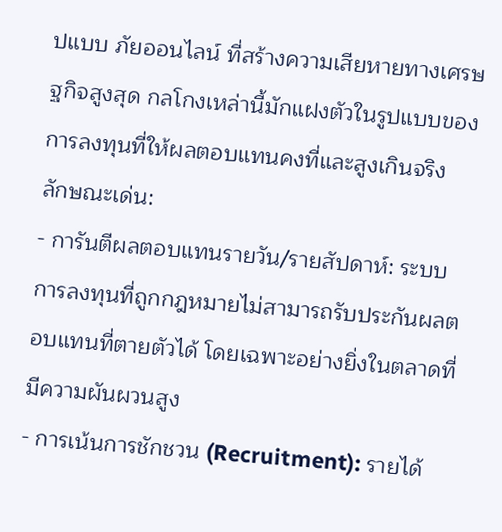ปแบบ ภัยออนไลน์ ที่สร้างความเสียหายทางเศรษฐกิจสูงสุด กลโกงเหล่านี้มักแฝงตัวในรูปแบบของการลงทุนที่ให้ผลตอบแทนคงที่และสูงเกินจริง
ลักษณะเด่น:
- การันตีผลตอบแทนรายวัน/รายสัปดาห์: ระบบการลงทุนที่ถูกกฎหมายไม่สามารถรับประกันผลตอบแทนที่ตายตัวได้ โดยเฉพาะอย่างยิ่งในตลาดที่มีความผันผวนสูง
- การเน้นการชักชวน (Recruitment): รายได้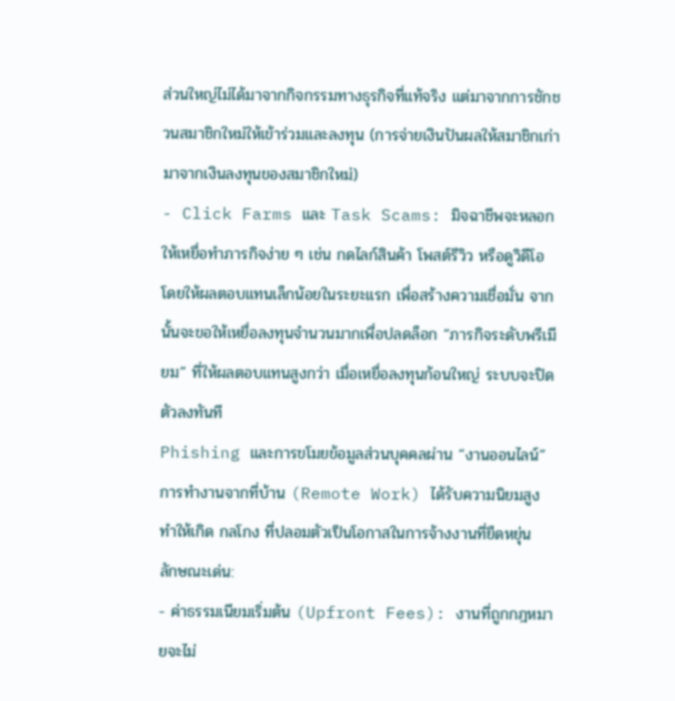ส่วนใหญ่ไม่ได้มาจากกิจกรรมทางธุรกิจที่แท้จริง แต่มาจากการชักชวนสมาชิกใหม่ให้เข้าร่วมและลงทุน (การจ่ายเงินปันผลให้สมาชิกเก่ามาจากเงินลงทุนของสมาชิกใหม่)
- Click Farms และ Task Scams: มิจฉาชีพจะหลอกให้เหยื่อทำภารกิจง่าย ๆ เช่น กดไลก์สินค้า โพสต์รีวิว หรือดูวิดีโอ โดยให้ผลตอบแทนเล็กน้อยในระยะแรก เพื่อสร้างความเชื่อมั่น จากนั้นจะขอให้เหยื่อลงทุนจำนวนมากเพื่อปลดล็อก “ภารกิจระดับพรีเมียม” ที่ให้ผลตอบแทนสูงกว่า เมื่อเหยื่อลงทุนก้อนใหญ่ ระบบจะปิดตัวลงทันที
Phishing และการขโมยข้อมูลส่วนบุคคลผ่าน “งานออนไลน์”
การทำงานจากที่บ้าน (Remote Work) ได้รับความนิยมสูง ทำให้เกิด กลโกง ที่ปลอมตัวเป็นโอกาสในการจ้างงานที่ยืดหยุ่น
ลักษณะเด่น:
- ค่าธรรมเนียมเริ่มต้น (Upfront Fees): งานที่ถูกกฎหมายจะไม่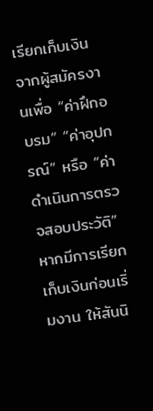เรียกเก็บเงินจากผู้สมัครงานเพื่อ “ค่าฝึกอบรม” “ค่าอุปกรณ์” หรือ “ค่าดำเนินการตรวจสอบประวัติ” หากมีการเรียกเก็บเงินก่อนเริ่มงาน ให้สันนิ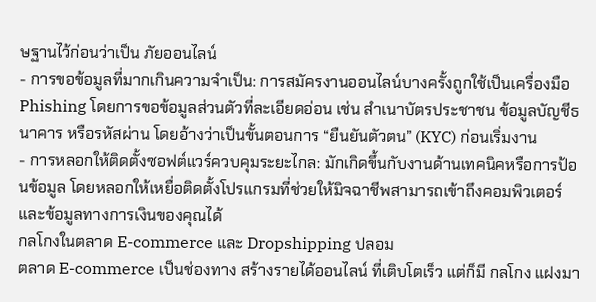ษฐานไว้ก่อนว่าเป็น ภัยออนไลน์
- การขอข้อมูลที่มากเกินความจำเป็น: การสมัครงานออนไลน์บางครั้งถูกใช้เป็นเครื่องมือ Phishing โดยการขอข้อมูลส่วนตัวที่ละเอียดอ่อน เช่น สำเนาบัตรประชาชน ข้อมูลบัญชีธนาคาร หรือรหัสผ่าน โดยอ้างว่าเป็นขั้นตอนการ “ยืนยันตัวตน” (KYC) ก่อนเริ่มงาน
- การหลอกให้ติดตั้งซอฟต์แวร์ควบคุมระยะไกล: มักเกิดขึ้นกับงานด้านเทคนิคหรือการป้อนข้อมูล โดยหลอกให้เหยื่อติดตั้งโปรแกรมที่ช่วยให้มิจฉาชีพสามารถเข้าถึงคอมพิวเตอร์และข้อมูลทางการเงินของคุณได้
กลโกงในตลาด E-commerce และ Dropshipping ปลอม
ตลาด E-commerce เป็นช่องทาง สร้างรายได้ออนไลน์ ที่เติบโตเร็ว แต่ก็มี กลโกง แฝงมา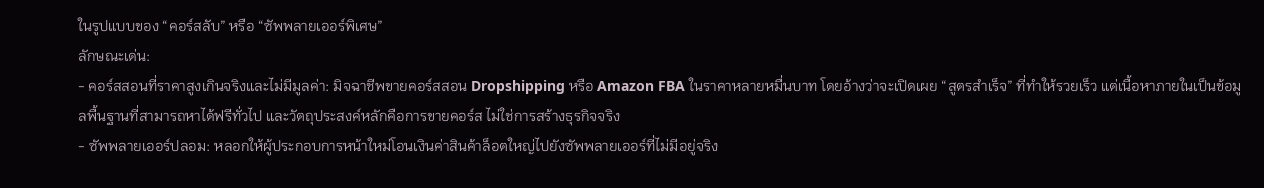ในรูปแบบของ “คอร์สลับ” หรือ “ซัพพลายเออร์พิเศษ”
ลักษณะเด่น:
- คอร์สสอนที่ราคาสูงเกินจริงและไม่มีมูลค่า: มิจฉาชีพขายคอร์สสอน Dropshipping หรือ Amazon FBA ในราคาหลายหมื่นบาท โดยอ้างว่าจะเปิดเผย “สูตรสำเร็จ” ที่ทำให้รวยเร็ว แต่เนื้อหาภายในเป็นข้อมูลพื้นฐานที่สามารถหาได้ฟรีทั่วไป และวัตถุประสงค์หลักคือการขายคอร์ส ไม่ใช่การสร้างธุรกิจจริง
- ซัพพลายเออร์ปลอม: หลอกให้ผู้ประกอบการหน้าใหม่โอนเงินค่าสินค้าล็อตใหญ่ไปยังซัพพลายเออร์ที่ไม่มีอยู่จริง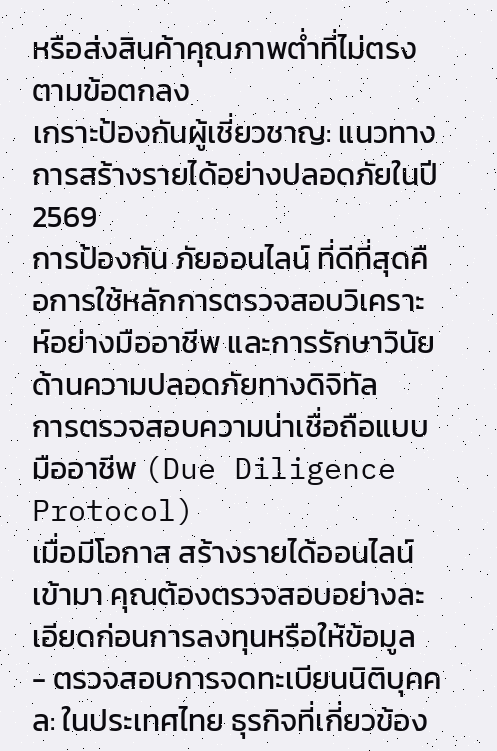หรือส่งสินค้าคุณภาพต่ำที่ไม่ตรงตามข้อตกลง
เกราะป้องกันผู้เชี่ยวชาญ: แนวทางการสร้างรายได้อย่างปลอดภัยในปี 2569
การป้องกัน ภัยออนไลน์ ที่ดีที่สุดคือการใช้หลักการตรวจสอบวิเคราะห์อย่างมืออาชีพ และการรักษาวินัยด้านความปลอดภัยทางดิจิทัล
การตรวจสอบความน่าเชื่อถือแบบมืออาชีพ (Due Diligence Protocol)
เมื่อมีโอกาส สร้างรายได้ออนไลน์ เข้ามา คุณต้องตรวจสอบอย่างละเอียดก่อนการลงทุนหรือให้ข้อมูล
- ตรวจสอบการจดทะเบียนนิติบุคคล: ในประเทศไทย ธุรกิจที่เกี่ยวข้อง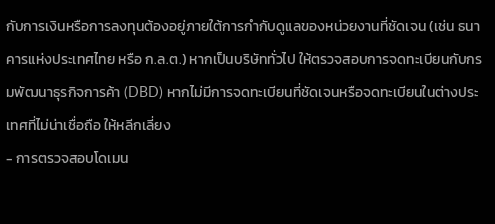กับการเงินหรือการลงทุนต้องอยู่ภายใต้การกำกับดูแลของหน่วยงานที่ชัดเจน (เช่น ธนาคารแห่งประเทศไทย หรือ ก.ล.ต.) หากเป็นบริษัททั่วไป ให้ตรวจสอบการจดทะเบียนกับกรมพัฒนาธุรกิจการค้า (DBD) หากไม่มีการจดทะเบียนที่ชัดเจนหรือจดทะเบียนในต่างประเทศที่ไม่น่าเชื่อถือ ให้หลีกเลี่ยง
- การตรวจสอบโดเมน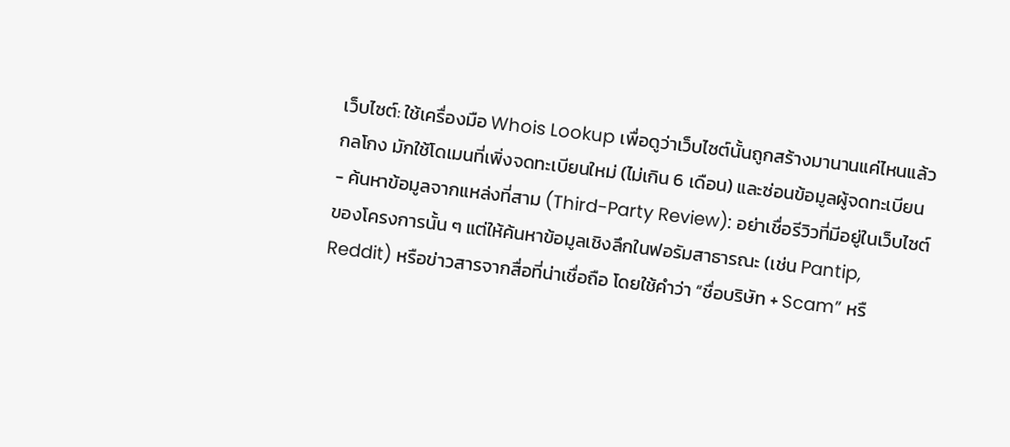เว็บไซต์: ใช้เครื่องมือ Whois Lookup เพื่อดูว่าเว็บไซต์นั้นถูกสร้างมานานแค่ไหนแล้ว กลโกง มักใช้โดเมนที่เพิ่งจดทะเบียนใหม่ (ไม่เกิน 6 เดือน) และซ่อนข้อมูลผู้จดทะเบียน
- ค้นหาข้อมูลจากแหล่งที่สาม (Third-Party Review): อย่าเชื่อรีวิวที่มีอยู่ในเว็บไซต์ของโครงการนั้น ๆ แต่ให้ค้นหาข้อมูลเชิงลึกในฟอรัมสาธารณะ (เช่น Pantip, Reddit) หรือข่าวสารจากสื่อที่น่าเชื่อถือ โดยใช้คำว่า “ชื่อบริษัท + Scam” หรื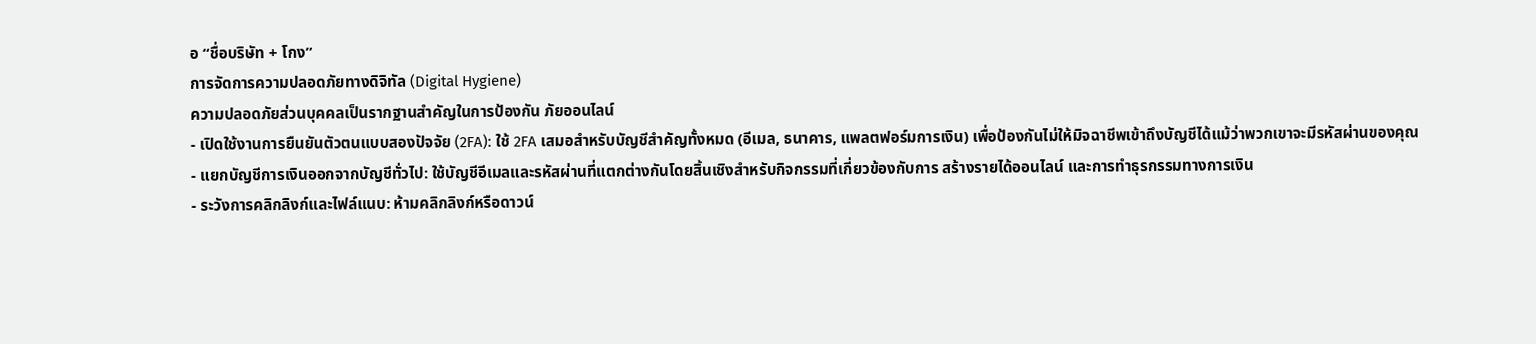อ “ชื่อบริษัท + โกง”
การจัดการความปลอดภัยทางดิจิทัล (Digital Hygiene)
ความปลอดภัยส่วนบุคคลเป็นรากฐานสำคัญในการป้องกัน ภัยออนไลน์
- เปิดใช้งานการยืนยันตัวตนแบบสองปัจจัย (2FA): ใช้ 2FA เสมอสำหรับบัญชีสำคัญทั้งหมด (อีเมล, ธนาคาร, แพลตฟอร์มการเงิน) เพื่อป้องกันไม่ให้มิจฉาชีพเข้าถึงบัญชีได้แม้ว่าพวกเขาจะมีรหัสผ่านของคุณ
- แยกบัญชีการเงินออกจากบัญชีทั่วไป: ใช้บัญชีอีเมลและรหัสผ่านที่แตกต่างกันโดยสิ้นเชิงสำหรับกิจกรรมที่เกี่ยวข้องกับการ สร้างรายได้ออนไลน์ และการทำธุรกรรมทางการเงิน
- ระวังการคลิกลิงก์และไฟล์แนบ: ห้ามคลิกลิงก์หรือดาวน์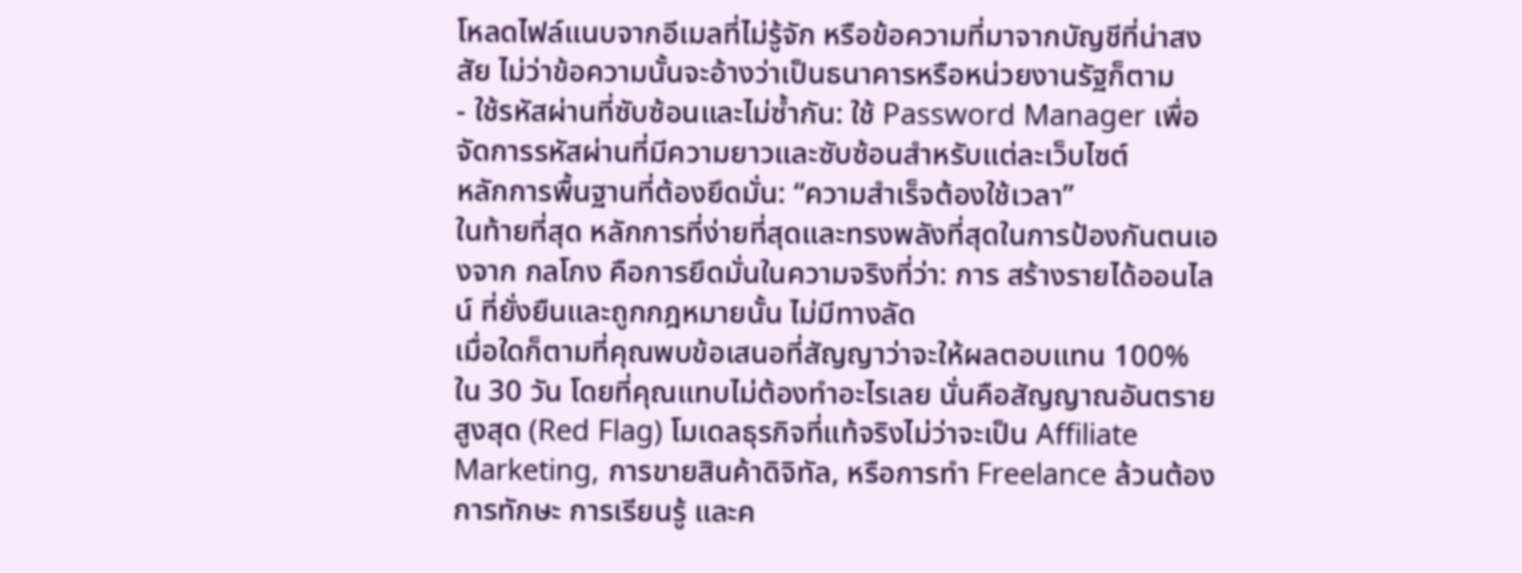โหลดไฟล์แนบจากอีเมลที่ไม่รู้จัก หรือข้อความที่มาจากบัญชีที่น่าสงสัย ไม่ว่าข้อความนั้นจะอ้างว่าเป็นธนาคารหรือหน่วยงานรัฐก็ตาม
- ใช้รหัสผ่านที่ซับซ้อนและไม่ซ้ำกัน: ใช้ Password Manager เพื่อจัดการรหัสผ่านที่มีความยาวและซับซ้อนสำหรับแต่ละเว็บไซต์
หลักการพื้นฐานที่ต้องยึดมั่น: “ความสำเร็จต้องใช้เวลา”
ในท้ายที่สุด หลักการที่ง่ายที่สุดและทรงพลังที่สุดในการป้องกันตนเองจาก กลโกง คือการยึดมั่นในความจริงที่ว่า: การ สร้างรายได้ออนไลน์ ที่ยั่งยืนและถูกกฎหมายนั้น ไม่มีทางลัด
เมื่อใดก็ตามที่คุณพบข้อเสนอที่สัญญาว่าจะให้ผลตอบแทน 100% ใน 30 วัน โดยที่คุณแทบไม่ต้องทำอะไรเลย นั่นคือสัญญาณอันตรายสูงสุด (Red Flag) โมเดลธุรกิจที่แท้จริงไม่ว่าจะเป็น Affiliate Marketing, การขายสินค้าดิจิทัล, หรือการทำ Freelance ล้วนต้องการทักษะ การเรียนรู้ และค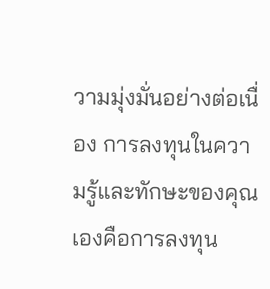วามมุ่งมั่นอย่างต่อเนื่อง การลงทุนในความรู้และทักษะของคุณเองคือการลงทุน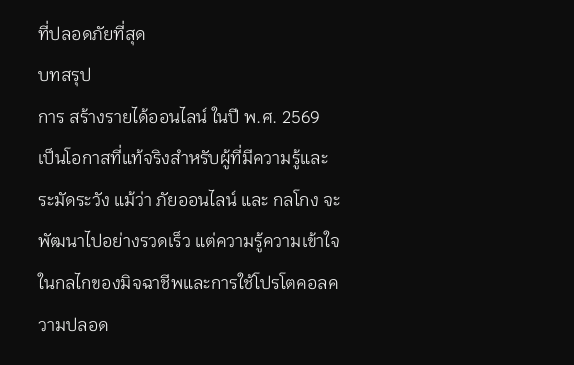ที่ปลอดภัยที่สุด
บทสรุป
การ สร้างรายได้ออนไลน์ ในปี พ.ศ. 2569 เป็นโอกาสที่แท้จริงสำหรับผู้ที่มีความรู้และระมัดระวัง แม้ว่า ภัยออนไลน์ และ กลโกง จะพัฒนาไปอย่างรวดเร็ว แต่ความรู้ความเข้าใจในกลไกของมิจฉาชีพและการใช้โปรโตคอลความปลอด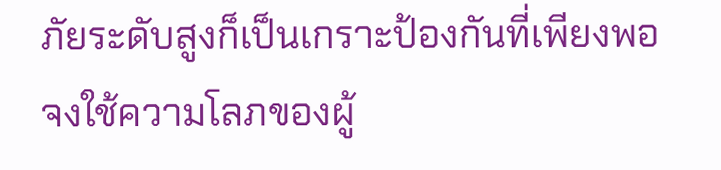ภัยระดับสูงก็เป็นเกราะป้องกันที่เพียงพอ
จงใช้ความโลภของผู้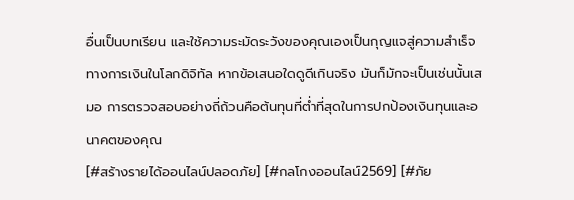อื่นเป็นบทเรียน และใช้ความระมัดระวังของคุณเองเป็นกุญแจสู่ความสำเร็จทางการเงินในโลกดิจิทัล หากข้อเสนอใดดูดีเกินจริง มันก็มักจะเป็นเช่นนั้นเสมอ การตรวจสอบอย่างถี่ถ้วนคือต้นทุนที่ต่ำที่สุดในการปกป้องเงินทุนและอนาคตของคุณ
[#สร้างรายได้ออนไลน์ปลอดภัย] [#กลโกงออนไลน์2569] [#ภัย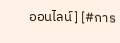ออนไลน์] [#การ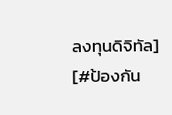ลงทุนดิจิทัล] [#ป้องกัน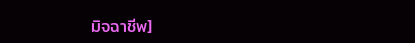มิจฉาชีพ]